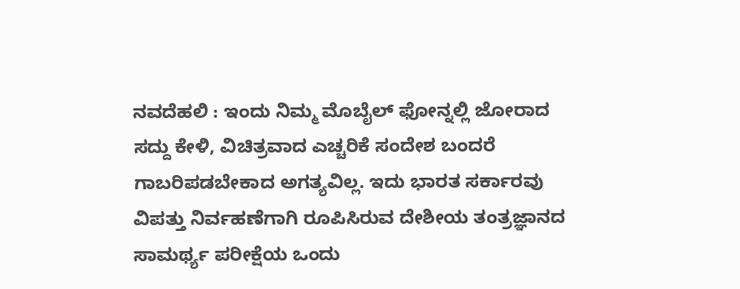ನವದೆಹಲಿ : ಇಂದು ನಿಮ್ಮ ಮೊಬೈಲ್ ಫೋನ್ನಲ್ಲಿ ಜೋರಾದ ಸದ್ದು ಕೇಳಿ, ವಿಚಿತ್ರವಾದ ಎಚ್ಚರಿಕೆ ಸಂದೇಶ ಬಂದರೆ ಗಾಬರಿಪಡಬೇಕಾದ ಅಗತ್ಯವಿಲ್ಲ. ಇದು ಭಾರತ ಸರ್ಕಾರವು ವಿಪತ್ತು ನಿರ್ವಹಣೆಗಾಗಿ ರೂಪಿಸಿರುವ ದೇಶೀಯ ತಂತ್ರಜ್ಞಾನದ ಸಾಮರ್ಥ್ಯ ಪರೀಕ್ಷೆಯ ಒಂದು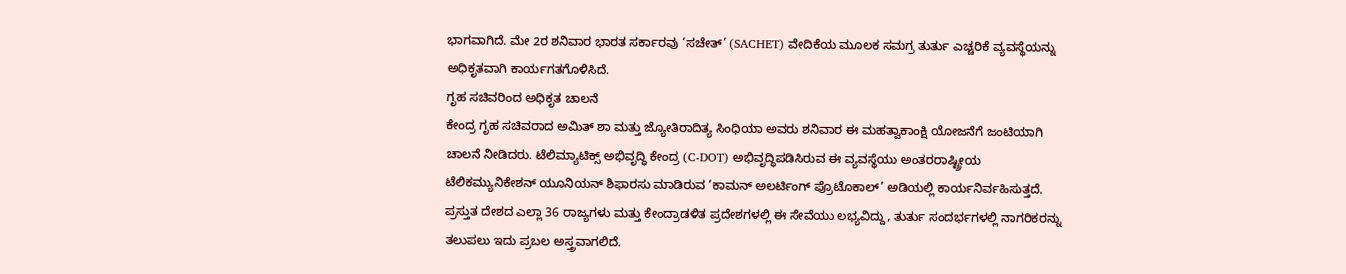ಭಾಗವಾಗಿದೆ. ಮೇ 2ರ ಶನಿವಾರ ಭಾರತ ಸರ್ಕಾರವು ‘ಸಚೇತ್’ (SACHET) ವೇದಿಕೆಯ ಮೂಲಕ ಸಮಗ್ರ ತುರ್ತು ಎಚ್ಚರಿಕೆ ವ್ಯವಸ್ಥೆಯನ್ನು ಅಧಿಕೃತವಾಗಿ ಕಾರ್ಯಗತಗೊಳಿಸಿದೆ.
ಗೃಹ ಸಚಿವರಿಂದ ಅಧಿಕೃತ ಚಾಲನೆ
ಕೇಂದ್ರ ಗೃಹ ಸಚಿವರಾದ ಅಮಿತ್ ಶಾ ಮತ್ತು ಜ್ಯೋತಿರಾದಿತ್ಯ ಸಿಂಧಿಯಾ ಅವರು ಶನಿವಾರ ಈ ಮಹತ್ವಾಕಾಂಕ್ಷಿ ಯೋಜನೆಗೆ ಜಂಟಿಯಾಗಿ ಚಾಲನೆ ನೀಡಿದರು. ಟೆಲಿಮ್ಯಾಟಿಕ್ಸ್ ಅಭಿವೃದ್ಧಿ ಕೇಂದ್ರ (C-DOT) ಅಭಿವೃದ್ಧಿಪಡಿಸಿರುವ ಈ ವ್ಯವಸ್ಥೆಯು ಅಂತರರಾಷ್ಟ್ರೀಯ ಟೆಲಿಕಮ್ಯುನಿಕೇಶನ್ ಯೂನಿಯನ್ ಶಿಫಾರಸು ಮಾಡಿರುವ ‘ಕಾಮನ್ ಅಲರ್ಟಿಂಗ್ ಪ್ರೊಟೊಕಾಲ್’ ಅಡಿಯಲ್ಲಿ ಕಾರ್ಯನಿರ್ವಹಿಸುತ್ತದೆ. ಪ್ರಸ್ತುತ ದೇಶದ ಎಲ್ಲಾ 36 ರಾಜ್ಯಗಳು ಮತ್ತು ಕೇಂದ್ರಾಡಳಿತ ಪ್ರದೇಶಗಳಲ್ಲಿ ಈ ಸೇವೆಯು ಲಭ್ಯವಿದ್ದು, ತುರ್ತು ಸಂದರ್ಭಗಳಲ್ಲಿ ನಾಗರಿಕರನ್ನು ತಲುಪಲು ಇದು ಪ್ರಬಲ ಅಸ್ತ್ರವಾಗಲಿದೆ.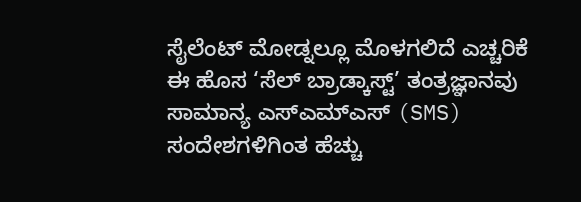ಸೈಲೆಂಟ್ ಮೋಡ್ನಲ್ಲೂ ಮೊಳಗಲಿದೆ ಎಚ್ಚರಿಕೆ
ಈ ಹೊಸ ‘ಸೆಲ್ ಬ್ರಾಡ್ಕಾಸ್ಟ್’ ತಂತ್ರಜ್ಞಾನವು ಸಾಮಾನ್ಯ ಎಸ್ಎಮ್ಎಸ್ (SMS) ಸಂದೇಶಗಳಿಗಿಂತ ಹೆಚ್ಚು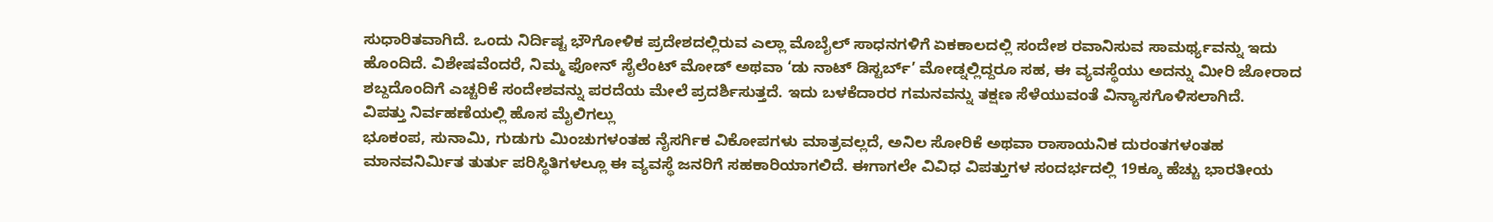ಸುಧಾರಿತವಾಗಿದೆ. ಒಂದು ನಿರ್ದಿಷ್ಟ ಭೌಗೋಳಿಕ ಪ್ರದೇಶದಲ್ಲಿರುವ ಎಲ್ಲಾ ಮೊಬೈಲ್ ಸಾಧನಗಳಿಗೆ ಏಕಕಾಲದಲ್ಲಿ ಸಂದೇಶ ರವಾನಿಸುವ ಸಾಮರ್ಥ್ಯವನ್ನು ಇದು ಹೊಂದಿದೆ. ವಿಶೇಷವೆಂದರೆ, ನಿಮ್ಮ ಫೋನ್ ಸೈಲೆಂಟ್ ಮೋಡ್ ಅಥವಾ ‘ಡು ನಾಟ್ ಡಿಸ್ಟರ್ಬ್’ ಮೋಡ್ನಲ್ಲಿದ್ದರೂ ಸಹ, ಈ ವ್ಯವಸ್ಥೆಯು ಅದನ್ನು ಮೀರಿ ಜೋರಾದ ಶಬ್ದದೊಂದಿಗೆ ಎಚ್ಚರಿಕೆ ಸಂದೇಶವನ್ನು ಪರದೆಯ ಮೇಲೆ ಪ್ರದರ್ಶಿಸುತ್ತದೆ. ಇದು ಬಳಕೆದಾರರ ಗಮನವನ್ನು ತಕ್ಷಣ ಸೆಳೆಯುವಂತೆ ವಿನ್ಯಾಸಗೊಳಿಸಲಾಗಿದೆ.
ವಿಪತ್ತು ನಿರ್ವಹಣೆಯಲ್ಲಿ ಹೊಸ ಮೈಲಿಗಲ್ಲು
ಭೂಕಂಪ, ಸುನಾಮಿ, ಗುಡುಗು ಮಿಂಚುಗಳಂತಹ ನೈಸರ್ಗಿಕ ವಿಕೋಪಗಳು ಮಾತ್ರವಲ್ಲದೆ, ಅನಿಲ ಸೋರಿಕೆ ಅಥವಾ ರಾಸಾಯನಿಕ ದುರಂತಗಳಂತಹ ಮಾನವನಿರ್ಮಿತ ತುರ್ತು ಪರಿಸ್ಥಿತಿಗಳಲ್ಲೂ ಈ ವ್ಯವಸ್ಥೆ ಜನರಿಗೆ ಸಹಕಾರಿಯಾಗಲಿದೆ. ಈಗಾಗಲೇ ವಿವಿಧ ವಿಪತ್ತುಗಳ ಸಂದರ್ಭದಲ್ಲಿ 19ಕ್ಕೂ ಹೆಚ್ಚು ಭಾರತೀಯ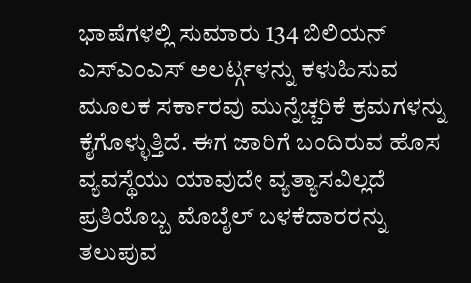ಭಾಷೆಗಳಲ್ಲಿ ಸುಮಾರು 134 ಬಿಲಿಯನ್ ಎಸ್ಎಂಎಸ್ ಅಲರ್ಟ್ಗಳನ್ನು ಕಳುಹಿಸುವ ಮೂಲಕ ಸರ್ಕಾರವು ಮುನ್ನೆಚ್ಚರಿಕೆ ಕ್ರಮಗಳನ್ನು ಕೈಗೊಳ್ಳುತ್ತಿದೆ. ಈಗ ಜಾರಿಗೆ ಬಂದಿರುವ ಹೊಸ ವ್ಯವಸ್ಥೆಯು ಯಾವುದೇ ವ್ಯತ್ಯಾಸವಿಲ್ಲದೆ ಪ್ರತಿಯೊಬ್ಬ ಮೊಬೈಲ್ ಬಳಕೆದಾರರನ್ನು ತಲುಪುವ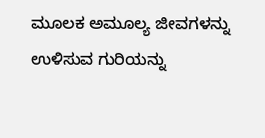ಮೂಲಕ ಅಮೂಲ್ಯ ಜೀವಗಳನ್ನು ಉಳಿಸುವ ಗುರಿಯನ್ನು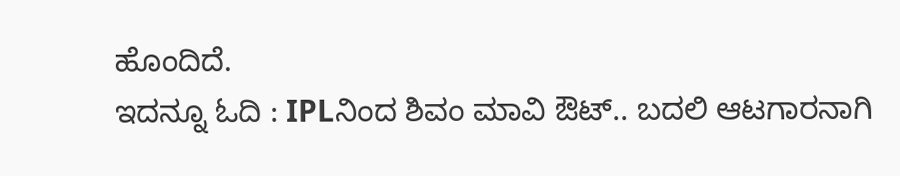ಹೊಂದಿದೆ.
ಇದನ್ನೂ ಓದಿ : IPLನಿಂದ ಶಿವಂ ಮಾವಿ ಔಟ್.. ಬದಲಿ ಆಟಗಾರನಾಗಿ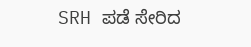SRH ಪಡೆ ಸೇರಿದ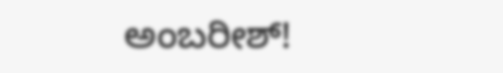ಅಂಬರೀಶ್!